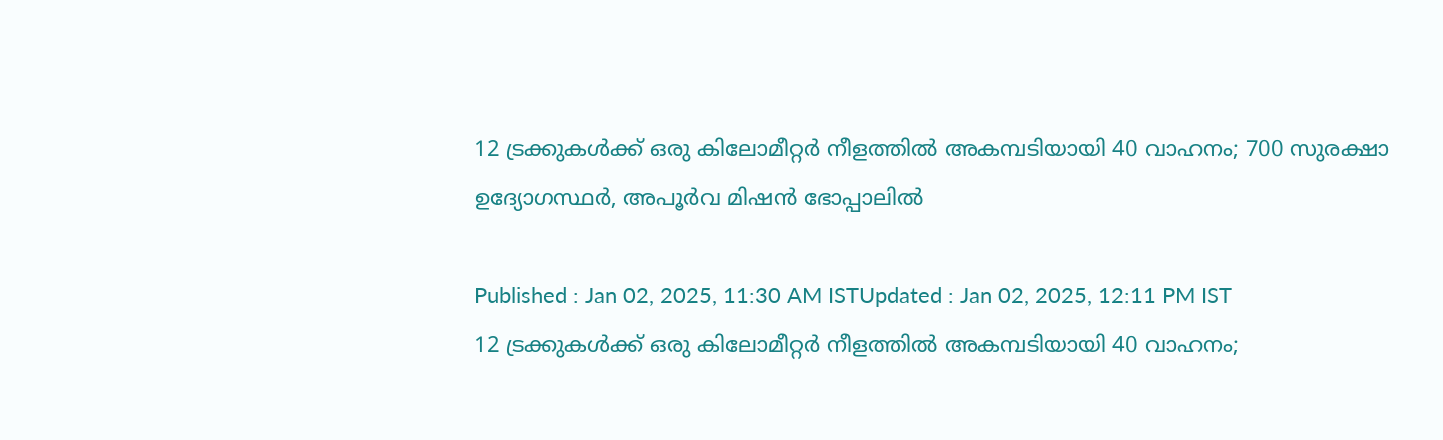12 ട്രക്കുകൾക്ക് ഒരു കിലോമീറ്റർ നീളത്തിൽ അകമ്പടിയായി 40 വാഹനം; 700 സുരക്ഷാ ഉദ്യോഗസ്ഥർ, അപൂര്‍വ മിഷൻ ഭോപ്പാലിൽ

Published : Jan 02, 2025, 11:30 AM ISTUpdated : Jan 02, 2025, 12:11 PM IST
12 ട്രക്കുകൾക്ക് ഒരു കിലോമീറ്റർ നീളത്തിൽ അകമ്പടിയായി 40 വാഹനം;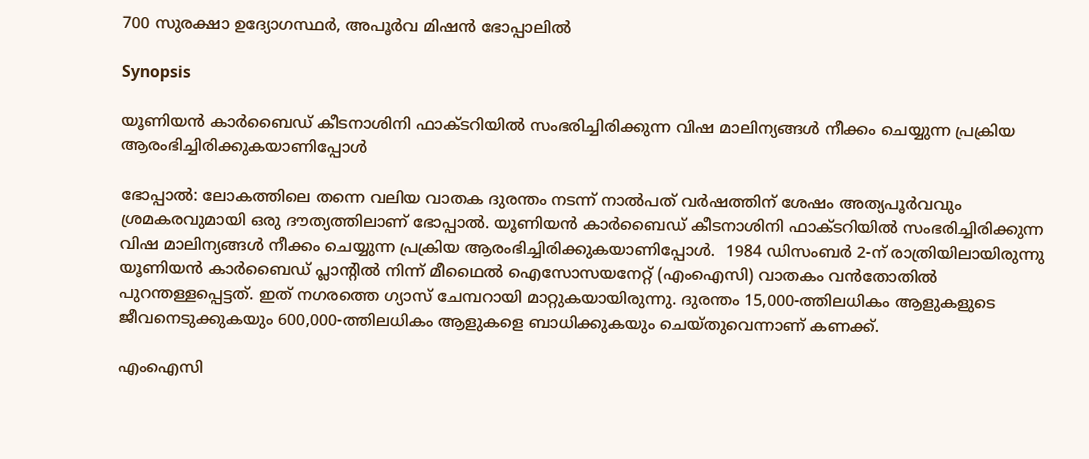700 സുരക്ഷാ ഉദ്യോഗസ്ഥർ, അപൂര്‍വ മിഷൻ ഭോപ്പാലിൽ

Synopsis

യൂണിയൻ കാർബൈഡ് കീടനാശിനി ഫാക്ടറിയിൽ സംഭരിച്ചിരിക്കുന്ന വിഷ മാലിന്യങ്ങൾ നീക്കം ചെയ്യുന്ന പ്രക്രിയ ആരംഭിച്ചിരിക്കുകയാണിപ്പോൾ

ഭോപ്പാൽ: ലോകത്തിലെ തന്നെ വലിയ വാതക ദുരന്തം നടന്ന് നാൽപത് വര്‍ഷത്തിന് ശേഷം അത്യപൂര്‍വവും ശ്രമകരവുമായി ഒരു ദൗത്യത്തിലാണ് ഭോപ്പാൽ. യൂണിയൻ കാർബൈഡ് കീടനാശിനി ഫാക്ടറിയിൽ സംഭരിച്ചിരിക്കുന്ന വിഷ മാലിന്യങ്ങൾ നീക്കം ചെയ്യുന്ന പ്രക്രിയ ആരംഭിച്ചിരിക്കുകയാണിപ്പോൾ.  1984 ഡിസംബർ 2-ന് രാത്രിയിലായിരുന്നു യൂണിയൻ കാർബൈഡ് പ്ലാൻ്റിൽ നിന്ന് മീഥൈൽ ഐസോസയനേറ്റ് (എംഐസി) വാതകം വൻതോതിൽ പുറന്തള്ളപ്പെട്ടത്. ഇത് നഗരത്തെ ഗ്യാസ് ചേമ്പറായി മാറ്റുകയായിരുന്നു. ദുരന്തം 15,000-ത്തിലധികം ആളുകളുടെ ജീവനെടുക്കുകയും 600,000-ത്തിലധികം ആളുകളെ ബാധിക്കുകയും ചെയ്തുവെന്നാണ് കണക്ക്.

എംഐസി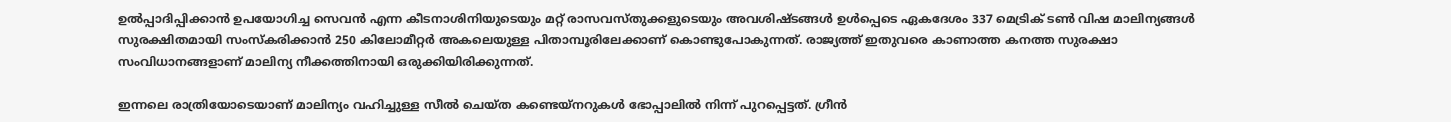ഉൽപ്പാദിപ്പിക്കാൻ ഉപയോഗിച്ച സെവൻ എന്ന കീടനാശിനിയുടെയും മറ്റ് രാസവസ്തുക്കളുടെയും അവശിഷ്ടങ്ങൾ ഉൾപ്പെടെ ഏകദേശം 337 മെട്രിക് ടൺ വിഷ മാലിന്യങ്ങൾ സുരക്ഷിതമായി സംസ്കരിക്കാൻ 250 കിലോമീറ്റർ അകലെയുള്ള പിതാമ്പൂരിലേക്കാണ് കൊണ്ടുപോകുന്നത്. രാജ്യത്ത് ഇതുവരെ കാണാത്ത കനത്ത സുരക്ഷാ സംവിധാനങ്ങളാണ് മാലിന്യ നീക്കത്തിനായി ഒരുക്കിയിരിക്കുന്നത്.

ഇന്നലെ രാത്രിയോടെയാണ് മാലിന്യം വഹിച്ചുള്ള സീൽ ചെയ്ത കണ്ടെയ്നറുകൾ ഭോപ്പാലിൽ നിന്ന് പുറപ്പെട്ടത്. ഗ്രീൻ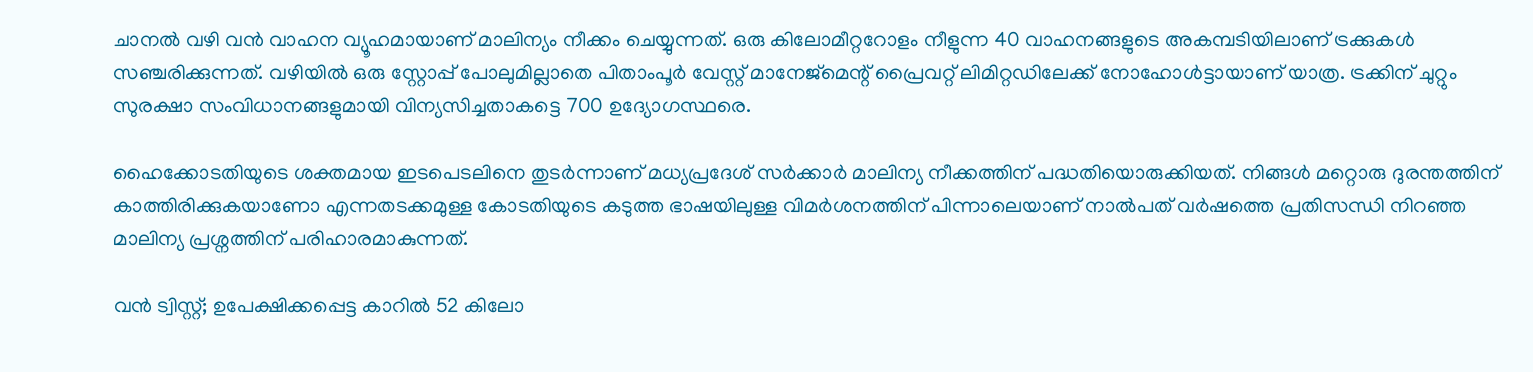ചാനൽ വഴി വൻ വാഹന വ്യൂഹമായാണ് മാലിന്യം നീക്കം ചെയ്യുന്നത്. ഒരു കിലോമീറ്ററോളം നീളുന്ന 40 വാഹനങ്ങളുടെ അകമ്പടിയിലാണ് ട്രക്കുകൾ സഞ്ചരിക്കുന്നത്. വഴിയിൽ ഒരു സ്റ്റോപ്പ് പോലുമില്ലാതെ പിതാംപൂർ വേസ്റ്റ് മാനേജ്‌മെന്റ് പ്രൈവറ്റ് ലിമിറ്റഡിലേക്ക് നോഹോൾട്ടായാണ് യാത്ര. ട്രക്കിന് ചുറ്റും സുരക്ഷാ സംവിധാനങ്ങളുമായി വിന്യസിച്ചതാകട്ടെ 700 ഉദ്യോഗസ്ഥരെ.

ഹൈക്കോടതിയുടെ ശക്തമായ ഇടപെടലിനെ തുടര്‍ന്നാണ് മധ്യപ്രദേശ് സര്‍ക്കാര്‍ മാലിന്യ നീക്കത്തിന് പദ്ധതിയൊരുക്കിയത്. നിങ്ങൾ മറ്റൊരു ദുരന്തത്തിന് കാത്തിരിക്കുകയാണോ എന്നതടക്കമുള്ള കോടതിയുടെ കടുത്ത ഭാഷയിലുള്ള വിമര്‍ശനത്തിന് പിന്നാലെയാണ് നാൽപത് വര്‍ഷത്തെ പ്രതിസന്ധി നിറഞ്ഞ മാലിന്യ പ്രശ്നത്തിന് പരിഹാരമാകുന്നത്.

വൻ ട്വിസ്റ്റ്; ഉപേക്ഷിക്കപ്പെട്ട കാറിൽ 52 കിലോ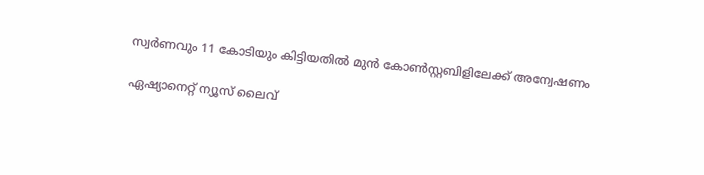സ്വർണവും 11 കോടിയും കിട്ടിയതിൽ മുൻ കോൺസ്റ്റബിളിലേക്ക് അന്വേഷണം

ഏഷ്യാനെറ്റ് ന്യൂസ് ലൈവ്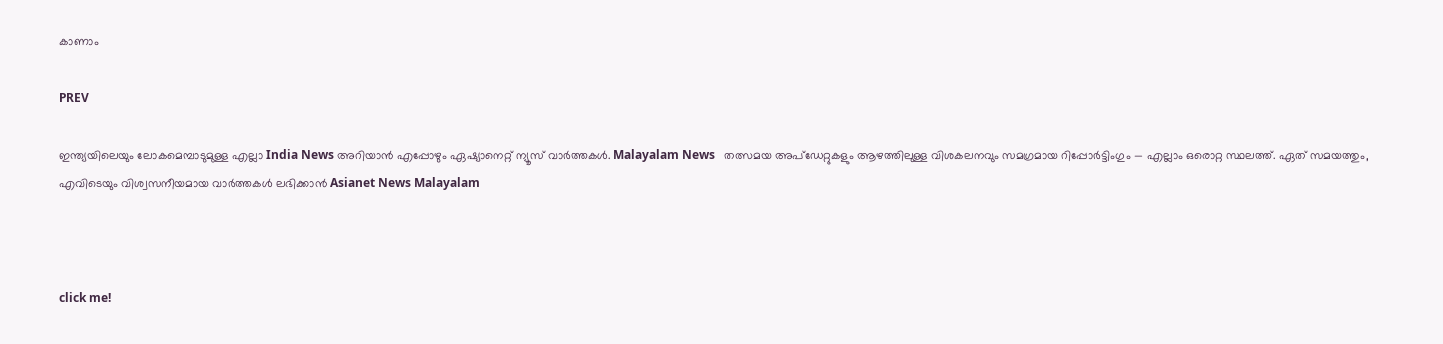കാണാം

PREV

ഇന്ത്യയിലെയും ലോകമെമ്പാടുമുള്ള എല്ലാ India News അറിയാൻ എപ്പോഴും ഏഷ്യാനെറ്റ് ന്യൂസ് വാർത്തകൾ. Malayalam News   തത്സമയ അപ്‌ഡേറ്റുകളും ആഴത്തിലുള്ള വിശകലനവും സമഗ്രമായ റിപ്പോർട്ടിംഗും — എല്ലാം ഒരൊറ്റ സ്ഥലത്ത്. ഏത് സമയത്തും, എവിടെയും വിശ്വസനീയമായ വാർത്തകൾ ലഭിക്കാൻ Asianet News Malayalam



click me!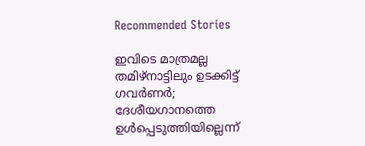Recommended Stories

ഇവിടെ മാത്രമല്ല തമിഴ്നാട്ടിലും ഉടക്കിട്ട് ഗവർണർ; ദേശീയഗാനത്തെ ഉൾപ്പെടുത്തിയില്ലെന്ന്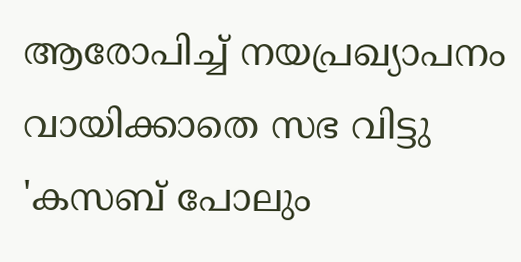ആരോപിച്ച് നയപ്രഖ്യാപനം വായിക്കാതെ സഭ വിട്ടു
'കസബ് പോലും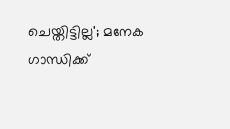ചെയ്തിട്ടില്ല'; മനേക ഗാന്ധിക്ക്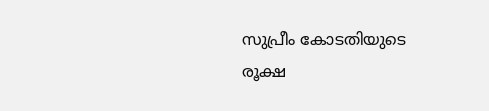സുപ്രീം കോടതിയുടെ രൂക്ഷ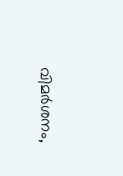വിമർശനം,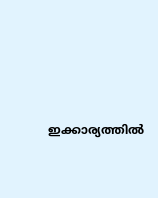ഇക്കാര്യത്തില്‍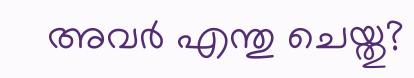അവർ എന്തു ചെയ്തു?